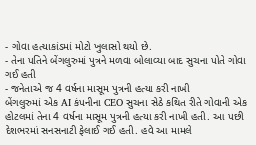- ગોવા હત્યાકાંડમાં મોટો ખુલાસો થયો છે.
- તેના પતિને બેંગલુરુમાં પુત્રને મળવા બોલાવ્યા બાદ સુચના પોતે ગોવા ગઈ હતી
- જનેતાએ જ 4 વર્ષના માસૂમ પુત્રની હત્યા કરી નાખી
બેંગલુરુમાં એક AI કંપનીના CEO સુચના સેઠે કથિત રીતે ગોવાની એક હોટલમાં તેના 4 વર્ષના માસૂમ પુત્રની હત્યા કરી નાખી હતી. આ પછી દેશભરમાં સનસનાટી ફેલાઈ ગઈ હતી. હવે આ મામલે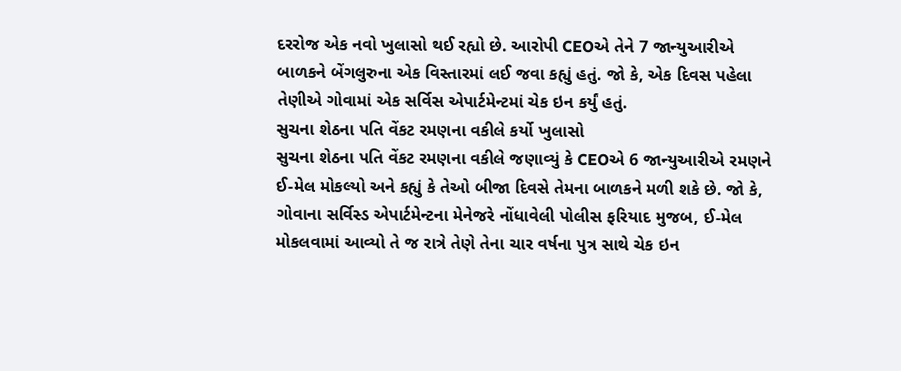દરરોજ એક નવો ખુલાસો થઈ રહ્યો છે. આરોપી CEOએ તેને 7 જાન્યુઆરીએ બાળકને બેંગલુરુના એક વિસ્તારમાં લઈ જવા કહ્યું હતું. જો કે, એક દિવસ પહેલા તેણીએ ગોવામાં એક સર્વિસ એપાર્ટમેન્ટમાં ચેક ઇન કર્યું હતું.
સુચના શેઠના પતિ વેંકટ રમણના વકીલે કર્યો ખુલાસો
સુચના શેઠના પતિ વેંકટ રમણના વકીલે જણાવ્યું કે CEOએ 6 જાન્યુઆરીએ રમણને ઈ-મેલ મોકલ્યો અને કહ્યું કે તેઓ બીજા દિવસે તેમના બાળકને મળી શકે છે. જો કે, ગોવાના સર્વિસ્ડ એપાર્ટમેન્ટના મેનેજરે નોંધાવેલી પોલીસ ફરિયાદ મુજબ, ઈ-મેલ મોકલવામાં આવ્યો તે જ રાત્રે તેણે તેના ચાર વર્ષના પુત્ર સાથે ચેક ઇન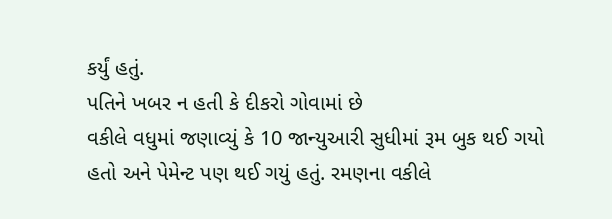કર્યું હતું.
પતિને ખબર ન હતી કે દીકરો ગોવામાં છે
વકીલે વધુમાં જણાવ્યું કે 10 જાન્યુઆરી સુધીમાં રૂમ બુક થઈ ગયો હતો અને પેમેન્ટ પણ થઈ ગયું હતું. રમણના વકીલે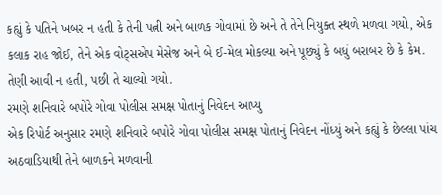કહ્યું કે પતિને ખબર ન હતી કે તેની પત્ની અને બાળક ગોવામાં છે અને તે તેને નિયુક્ત સ્થળે મળવા ગયો, એક કલાક રાહ જોઈ, તેને એક વોટ્સએપ મેસેજ અને બે ઈ-મેલ મોકલ્યા અને પૂછ્યું કે બધું બરાબર છે કે કેમ. તેણી આવી ન હતી, પછી તે ચાલ્યો ગયો.
રમણે શનિવારે બપોરે ગોવા પોલીસ સમક્ષ પોતાનું નિવેદન આપ્યુ
એક રિપોર્ટ અનુસાર રમણે શનિવારે બપોરે ગોવા પોલીસ સમક્ષ પોતાનું નિવેદન નોંધ્યું અને કહ્યું કે છેલ્લા પાંચ અઠવાડિયાથી તેને બાળકને મળવાની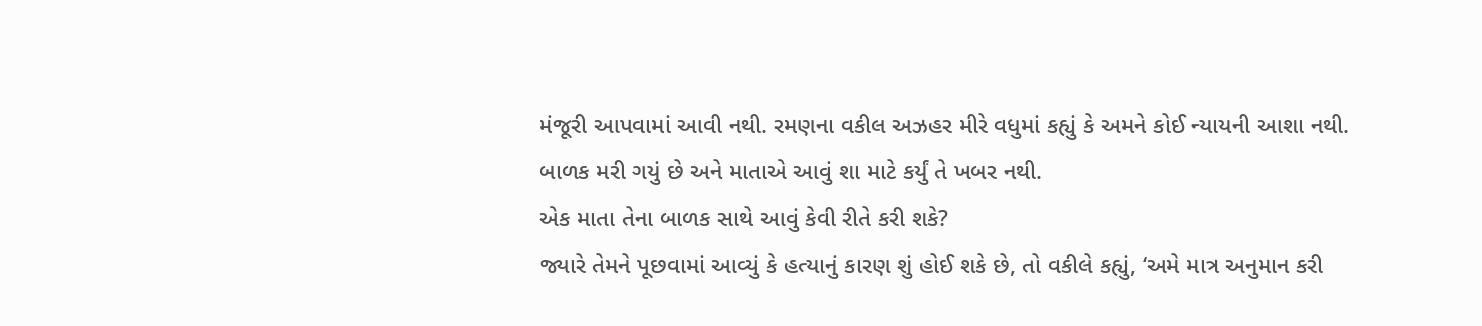મંજૂરી આપવામાં આવી નથી. રમણના વકીલ અઝહર મીરે વધુમાં કહ્યું કે અમને કોઈ ન્યાયની આશા નથી. બાળક મરી ગયું છે અને માતાએ આવું શા માટે કર્યું તે ખબર નથી.
એક માતા તેના બાળક સાથે આવું કેવી રીતે કરી શકે?
જ્યારે તેમને પૂછવામાં આવ્યું કે હત્યાનું કારણ શું હોઈ શકે છે, તો વકીલે કહ્યું, ‘અમે માત્ર અનુમાન કરી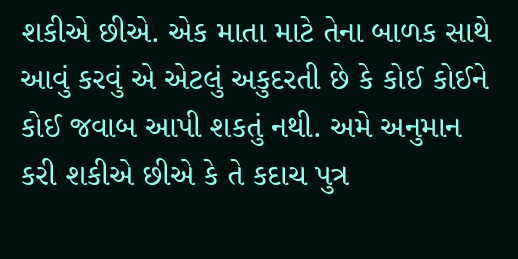શકીએ છીએ. એક માતા માટે તેના બાળક સાથે આવું કરવું એ એટલું અકુદરતી છે કે કોઈ કોઈને કોઈ જવાબ આપી શકતું નથી. અમે અનુમાન કરી શકીએ છીએ કે તે કદાચ પુત્ર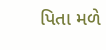પિતા મળે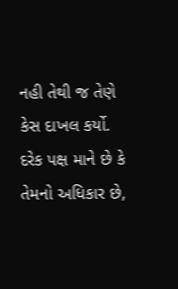નહી તેથી જ તેણે કેસ દાખલ કર્યો. દરેક પક્ષ માને છે કે તેમનો અધિકાર છે,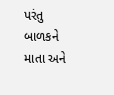પરંતુ બાળકને માતા અને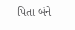પિતા બંને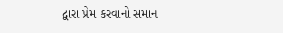દ્વારા પ્રેમ કરવાનો સમાન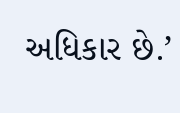અધિકાર છે.’